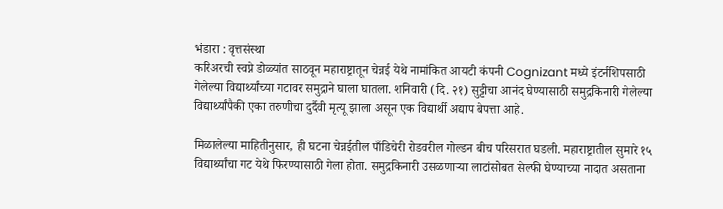भंडारा : वृत्तसंस्था
करिअरची स्वप्ने डोळ्यांत साठवून महाराष्ट्रातून चेन्नई येथे नामांकित आयटी कंपनी Cognizant मध्ये इंटर्नशिपसाठी गेलेल्या विद्यार्थ्यांच्या गटावर समुद्राने घाला घातला. शनिवारी (दि. २१) सुट्टीचा आनंद घेण्यासाठी समुद्रकिनारी गेलेल्या विद्यार्थ्यांपैकी एका तरुणीचा दुर्दैवी मृत्यू झाला असून एक विद्यार्थी अद्याप बेपत्ता आहे.

मिळालेल्या माहितीनुसार, ही घटना चेन्नईतील पाँडिचेरी रोडवरील गोल्डन बीच परिसरात घडली. महाराष्ट्रातील सुमारे १५ विद्यार्थ्यांचा गट येथे फिरण्यासाठी गेला होता. समुद्रकिनारी उसळणाऱ्या लाटांसोबत सेल्फी घेण्याच्या नादात असताना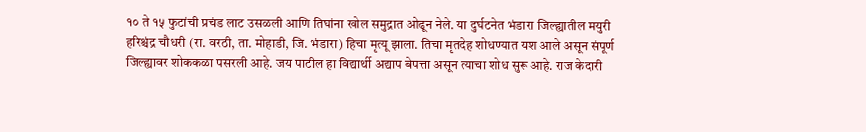१० ते १५ फुटांची प्रचंड लाट उसळली आणि तिघांना खोल समुद्रात ओढून नेले. या दुर्घटनेत भंडारा जिल्ह्यातील मयुरी हरिश्चंद्र चौधरी (रा. वरठी, ता. मोहाडी, जि. भंडारा) हिचा मृत्यू झाला. तिचा मृतदेह शोधण्यात यश आले असून संपूर्ण जिल्ह्यावर शोककळा पसरली आहे. जय पाटील हा विद्यार्थी अद्याप बेपत्ता असून त्याचा शोध सुरू आहे. राज केदारी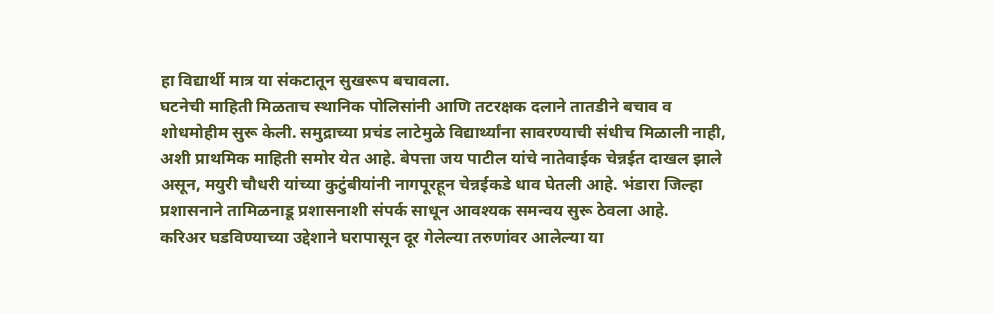हा विद्यार्थी मात्र या संकटातून सुखरूप बचावला.
घटनेची माहिती मिळताच स्थानिक पोलिसांनी आणि तटरक्षक दलाने तातडीने बचाव व शोधमोहीम सुरू केली. समुद्राच्या प्रचंड लाटेमुळे विद्यार्थ्यांना सावरण्याची संधीच मिळाली नाही, अशी प्राथमिक माहिती समोर येत आहे. बेपत्ता जय पाटील यांचे नातेवाईक चेन्नईत दाखल झाले असून, मयुरी चौधरी यांच्या कुटुंबीयांनी नागपूरहून चेन्नईकडे धाव घेतली आहे. भंडारा जिल्हा प्रशासनाने तामिळनाडू प्रशासनाशी संपर्क साधून आवश्यक समन्वय सुरू ठेवला आहे.
करिअर घडविण्याच्या उद्देशाने घरापासून दूर गेलेल्या तरुणांवर आलेल्या या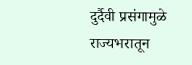दुर्दैवी प्रसंगामुळे राज्यभरातून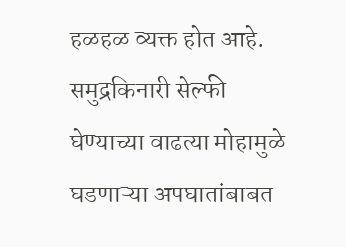हळहळ व्यक्त होत आहे. समुद्रकिनारी सेल्फी घेण्याच्या वाढत्या मोहामुळे घडणाऱ्या अपघातांबाबत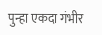पुन्हा एकदा गंभीर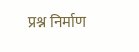प्रश्न निर्माण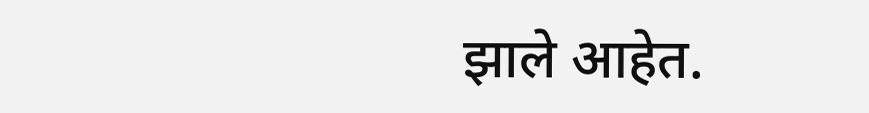झाले आहेत.